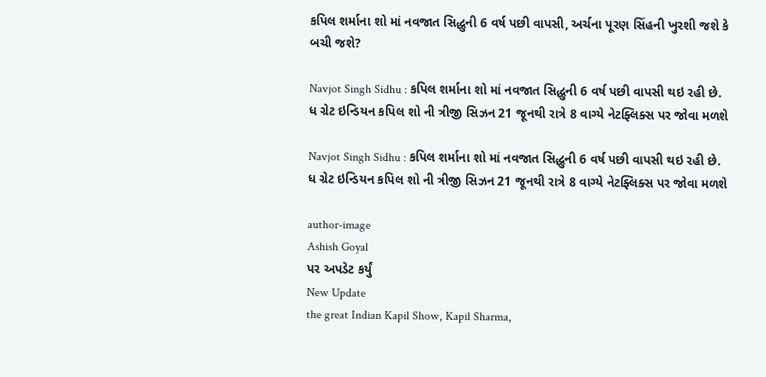કપિલ શર્માના શો માં નવજાત સિદ્ધુની 6 વર્ષ પછી વાપસી, અર્ચના પૂરણ સિંહની ખુરશી જશે કે બચી જશે?

Navjot Singh Sidhu : કપિલ શર્માના શો માં નવજાત સિદ્ધુની 6 વર્ષ પછી વાપસી થઇ રહી છે. ધ ગ્રેટ ઇન્ડિયન કપિલ શો ની ત્રીજી સિઝન 21 જૂનથી રાત્રે 8 વાગ્યે નેટફ્લિક્સ પર જોવા મળશે

Navjot Singh Sidhu : કપિલ શર્માના શો માં નવજાત સિદ્ધુની 6 વર્ષ પછી વાપસી થઇ રહી છે. ધ ગ્રેટ ઇન્ડિયન કપિલ શો ની ત્રીજી સિઝન 21 જૂનથી રાત્રે 8 વાગ્યે નેટફ્લિક્સ પર જોવા મળશે

author-image
Ashish Goyal
પર અપડેટ કર્યું
New Update
the great Indian Kapil Show, Kapil Sharma,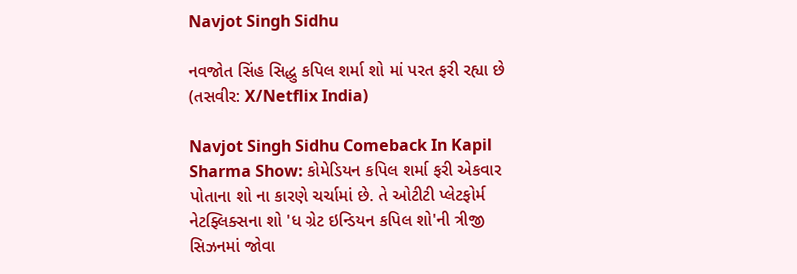Navjot Singh Sidhu

નવજોત સિંહ સિદ્ધુ કપિલ શર્મા શો માં પરત ફરી રહ્યા છે (તસવીર: X/Netflix India)

Navjot Singh Sidhu Comeback In Kapil Sharma Show: કોમેડિયન કપિલ શર્મા ફરી એકવાર પોતાના શો ના કારણે ચર્ચામાં છે. તે ઓટીટી પ્લેટફોર્મ નેટફ્લિક્સના શો 'ધ ગ્રેટ ઇન્ડિયન કપિલ શો'ની ત્રીજી સિઝનમાં જોવા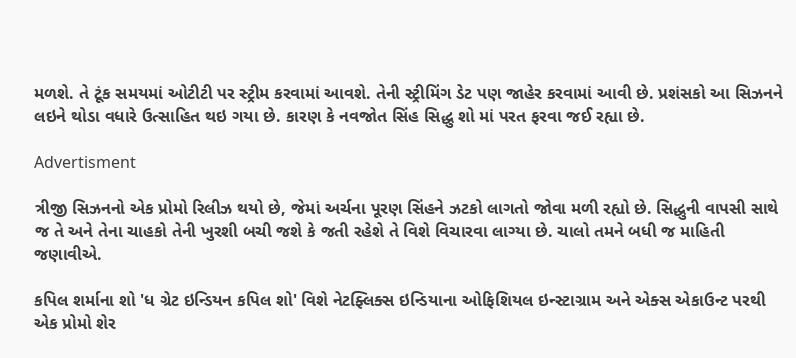મળશે. તે ટૂંક સમયમાં ઓટીટી પર સ્ટ્રીમ કરવામાં આવશે. તેની સ્ટ્રીમિંગ ડેટ પણ જાહેર કરવામાં આવી છે. પ્રશંસકો આ સિઝનને લઇને થોડા વધારે ઉત્સાહિત થઇ ગયા છે. કારણ કે નવજોત સિંહ સિદ્ધુ શો માં પરત ફરવા જઈ રહ્યા છે.

Advertisment

ત્રીજી સિઝનનો એક પ્રોમો રિલીઝ થયો છે, જેમાં અર્ચના પૂરણ સિંહને ઝટકો લાગતો જોવા મળી રહ્યો છે. સિદ્ધુની વાપસી સાથે જ તે અને તેના ચાહકો તેની ખુરશી બચી જશે કે જતી રહેશે તે વિશે વિચારવા લાગ્યા છે. ચાલો તમને બધી જ માહિતી જણાવીએ.

કપિલ શર્માના શો 'ધ ગ્રેટ ઇન્ડિયન કપિલ શો' વિશે નેટફ્લિક્સ ઇન્ડિયાના ઓફિશિયલ ઇન્સ્ટાગ્રામ અને એક્સ એકાઉન્ટ પરથી એક પ્રોમો શેર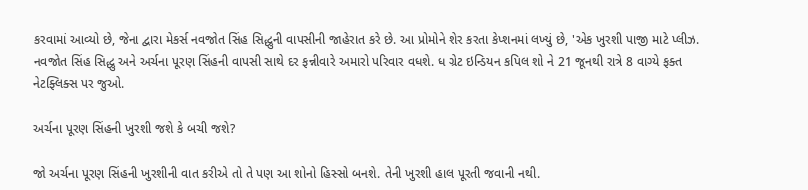કરવામાં આવ્યો છે, જેના દ્વારા મેકર્સ નવજોત સિંહ સિદ્ધુની વાપસીની જાહેરાત કરે છે. આ પ્રોમોને શેર કરતા કેપ્શનમાં લખ્યું છે, 'એક ખુરશી પાજી માટે પ્લીઝ. નવજોત સિંહ સિદ્ધુ અને અર્ચના પૂરણ સિંહની વાપસી સાથે દર ફન્નીવારે અમારો પરિવાર વધશે. ધ ગ્રેટ ઇન્ડિયન કપિલ શો ને 21 જૂનથી રાત્રે 8 વાગ્યે ફક્ત નેટફ્લિક્સ પર જુઓ.

અર્ચના પૂરણ સિંહની ખુરશી જશે કે બચી જશે?

જો અર્ચના પૂરણ સિંહની ખુરશીની વાત કરીએ તો તે પણ આ શોનો હિસ્સો બનશે. તેની ખુરશી હાલ પૂરતી જવાની નથી.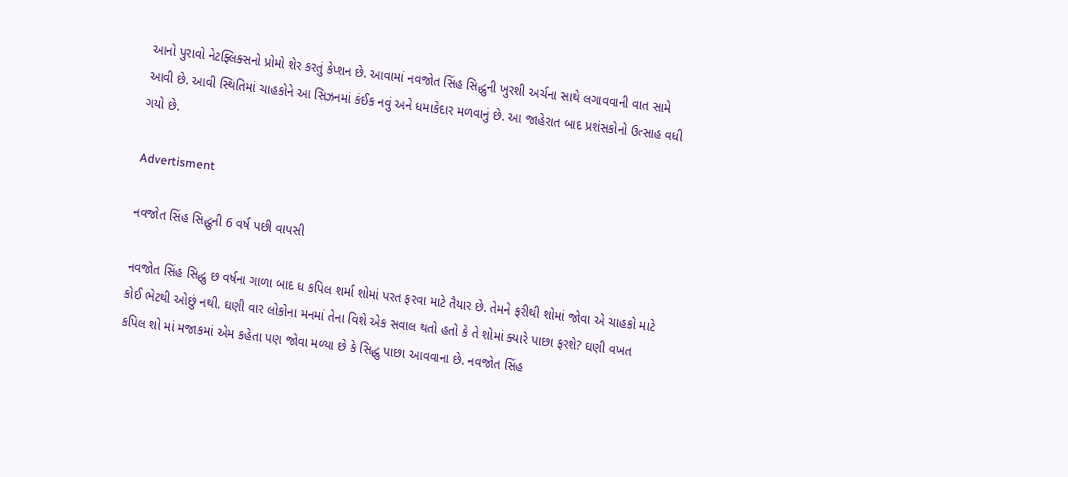આનો પુરાવો નેટફ્લિક્સનો પ્રોમો શેર કરતું કેપ્શન છે. આવામાં નવજોત સિંહ સિદ્ધુની ખુરશી અર્ચના સાથે લગાવવાની વાત સામે આવી છે. આવી સ્થિતિમાં ચાહકોને આ સિઝનમાં કંઈક નવું અને ધમાકેદાર મળવાનું છે. આ જાહેરાત બાદ પ્રશંસકોનો ઉત્સાહ વધી ગયો છે.

Advertisment

નવજોત સિંહ સિદ્ધુની 6 વર્ષ પછી વાપસી

નવજોત સિંહ સિદ્ધુ છ વર્ષના ગાળા બાદ ધ કપિલ શર્મા શોમાં પરત ફરવા માટે તૈયાર છે. તેમને ફરીથી શોમાં જોવા એ ચાહકો માટે કોઈ ભેટથી ઓછું નથી. ઘણી વાર લોકોના મનમાં તેના વિશે એક સવાલ થતો હતો કે તે શોમાં ક્યારે પાછા ફરશે? ઘણી વખત કપિલ શો માં મજાકમાં એમ કહેતા પણ જોવા મળ્યા છે કે સિદ્ધુ પાછા આવવાના છે. નવજોત સિંહ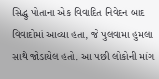સિદ્ધુ પોતાના એક વિવાદિત નિવેદન બાદ વિવાદોમાં આવ્યા હતા, જે પુલવામા હુમલા સાથે જોડાયેલ હતો. આ પછી લોકોની માંગ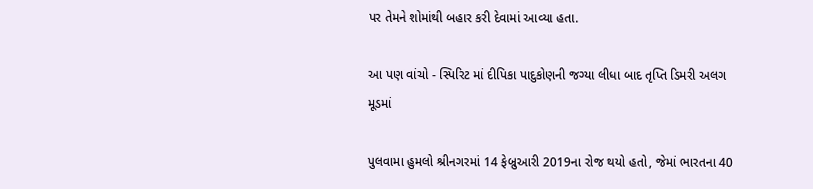પર તેમને શોમાંથી બહાર કરી દેવામાં આવ્યા હતા.

આ પણ વાંચો - સ્પિરિટ માં દીપિકા પાદુકોણની જગ્યા લીધા બાદ તૃપ્તિ ડિમરી અલગ મૂડમાં

પુલવામા હુમલો શ્રીનગરમાં 14 ફેબ્રુઆરી 2019ના રોજ થયો હતો, જેમાં ભારતના 40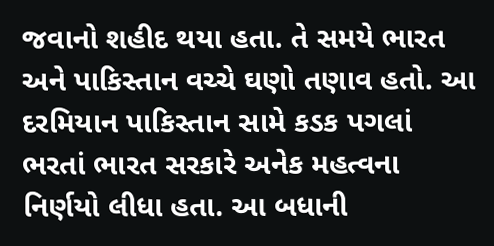જવાનો શહીદ થયા હતા. તે સમયે ભારત અને પાકિસ્તાન વચ્ચે ઘણો તણાવ હતો. આ દરમિયાન પાકિસ્તાન સામે કડક પગલાં ભરતાં ભારત સરકારે અનેક મહત્વના નિર્ણયો લીધા હતા. આ બધાની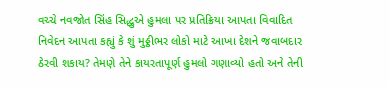વચ્ચે નવજોત સિંહ સિદ્ધુએ હુમલા પર પ્રતિક્રિયા આપતા વિવાદિત નિવેદન આપતા કહ્યું કે શું મુઠ્ઠીભર લોકો માટે આખા દેશને જવાબદાર ઠેરવી શકાય? તેમણે તેને કાયરતાપૂર્ણ હુમલો ગણાવ્યો હતો અને તેની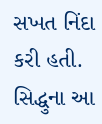સખત નિંદા કરી હતી. સિદ્ધુના આ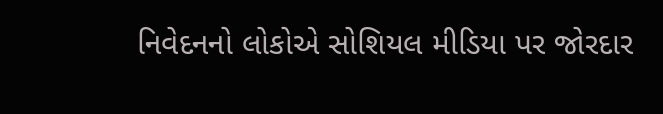નિવેદનનો લોકોએ સોશિયલ મીડિયા પર જોરદાર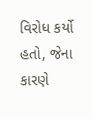વિરોધ કર્યો હતો, જેના કારણે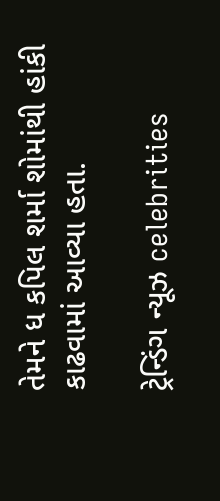તેમને ધ કપિલ શર્મા શોમાંથી હાંકી કાઢવામાં આવ્યા હતા.

ટ્રેન્ડિંગ ન્યૂઝ celebrities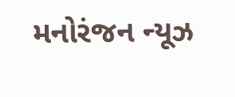મનોરંજન ન્યૂઝ